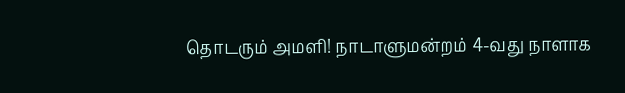தொடரும் அமளி! நாடாளுமன்றம் 4-வது நாளாக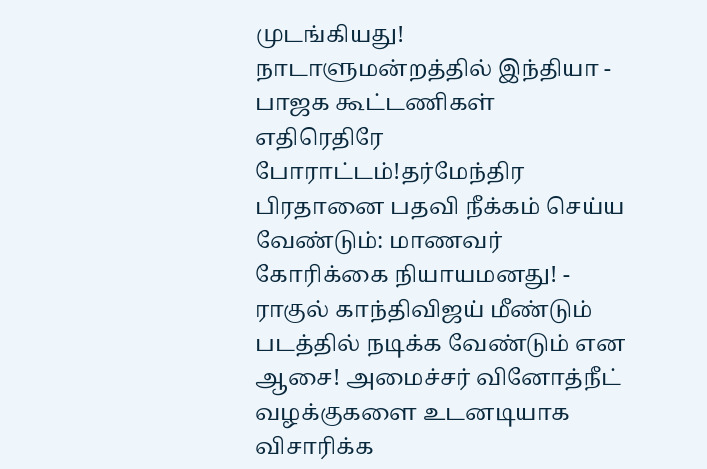முடங்கியது! நாடாளுமன்றத்தில் இந்தியா - பாஜக கூட்டணிகள் எதிரெதிரே போராட்டம்!தர்மேந்திர பிரதானை பதவி நீக்கம் செய்ய வேண்டும்: மாணவர் கோரிக்கை நியாயமனது! - ராகுல் காந்திவிஜய் மீண்டும் படத்தில் நடிக்க வேண்டும் என ஆசை! அமைச்சர் வினோத்நீட் வழக்குகளை உடனடியாக விசாரிக்க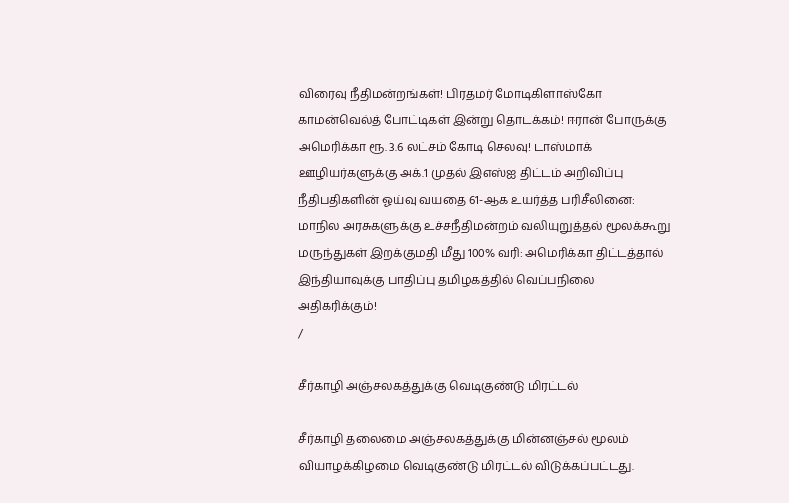விரைவு நீதிமன்றங்கள்! பிரதமர் மோடிகிளாஸ்கோ காமன்வெல்த் போட்டிகள் இன்று தொடக்கம்! ஈரான் போருக்கு அமெரிக்கா ரூ. 3.6 லட்சம் கோடி செலவு! டாஸ்மாக் ஊழியர்களுக்கு அக்.1 முதல் இஎஸ்ஐ திட்டம் அறிவிப்பு நீதிபதிகளின் ஓய்வு வயதை 61-ஆக உயர்த்த பரிசீலினை: மாநில அரசுகளுக்கு உச்சநீதிமன்றம் வலியுறுத்தல் மூலக்கூறு மருந்துகள் இறக்குமதி மீது 100% வரி: அமெரிக்கா திட்டத்தால் இந்தியாவுக்கு பாதிப்பு தமிழகத்தில் வெப்பநிலை அதிகரிக்கும்!
/

சீர்காழி அஞ்சலகத்துக்கு வெடிகுண்டு மிரட்டல்

சீர்காழி தலைமை அஞ்சலகத்துக்கு மின்னஞ்சல் மூலம் வியாழக்கிழமை வெடிகுண்டு மிரட்டல் விடுக்கப்பட்டது.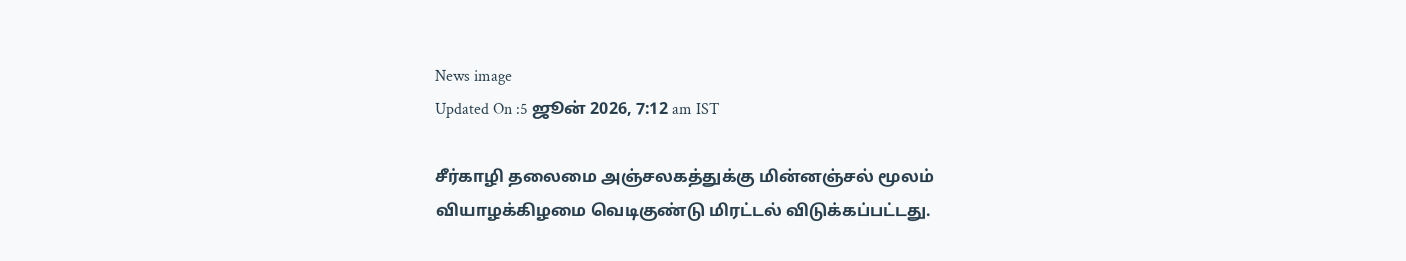News image
Updated On :5 ஜூன் 2026, 7:12 am IST

சீர்காழி தலைமை அஞ்சலகத்துக்கு மின்னஞ்சல் மூலம் வியாழக்கிழமை வெடிகுண்டு மிரட்டல் விடுக்கப்பட்டது.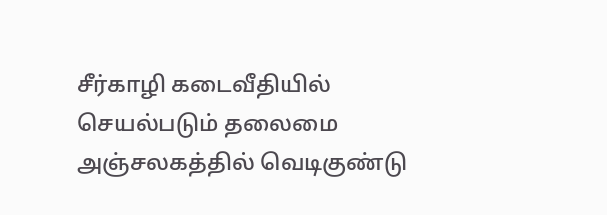சீர்காழி கடைவீதியில் செயல்படும் தலைமை அஞ்சலகத்தில் வெடிகுண்டு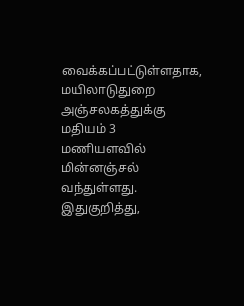வைக்கப்பட்டுள்ளதாக, மயிலாடுதுறை அஞ்சலகத்துக்கு மதியம் 3 மணியளவில் மின்னஞ்சல் வந்துள்ளது. இதுகுறித்து,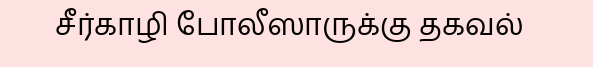சீர்காழி போலீஸாருக்கு தகவல்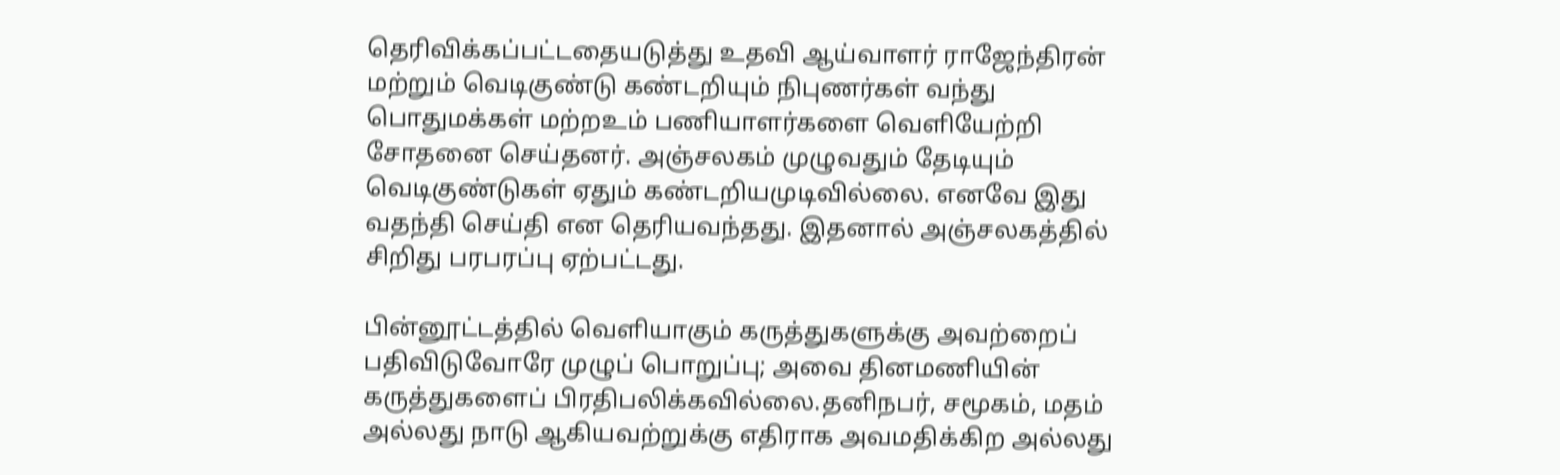தெரிவிக்கப்பட்டதையடுத்து உதவி ஆய்வாளர் ராஜேந்திரன் மற்றும் வெடிகுண்டு கண்டறியும் நிபுணர்கள் வந்து பொதுமக்கள் மற்றஉம் பணியாளர்களை வெளியேற்றி சோதனை செய்தனர். அஞ்சலகம் முழுவதும் தேடியும் வெடிகுண்டுகள் ஏதும் கண்டறியமுடிவில்லை. எனவே இது வதந்தி செய்தி என தெரியவந்தது. இதனால் அஞ்சலகத்தில் சிறிது பரபரப்பு ஏற்பட்டது.

பின்னூட்டத்தில் வெளியாகும் கருத்துகளுக்கு அவற்றைப் பதிவிடுவோரே முழுப் பொறுப்பு; அவை தினமணியின் கருத்துகளைப் பிரதிபலிக்கவில்லை.தனிநபர், சமூகம், மதம் அல்லது நாடு ஆகியவற்றுக்கு எதிராக அவமதிக்கிற அல்லது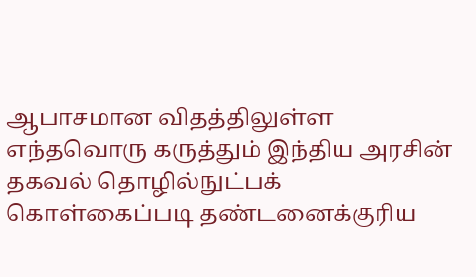ஆபாசமான விதத்திலுள்ள எந்தவொரு கருத்தும் இந்திய அரசின் தகவல் தொழில்நுட்பக் கொள்கைப்படி தண்டனைக்குரிய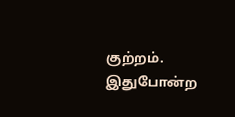குற்றம். இதுபோன்ற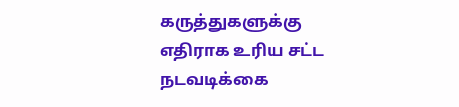கருத்துகளுக்கு எதிராக உரிய சட்ட நடவடிக்கை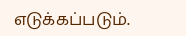எடுக்கப்படும்.